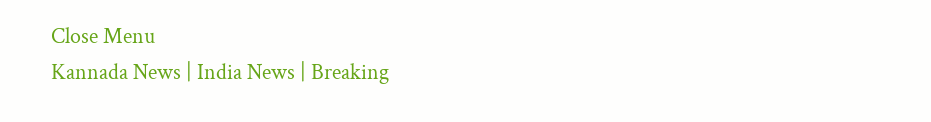Close Menu
Kannada News | India News | Breaking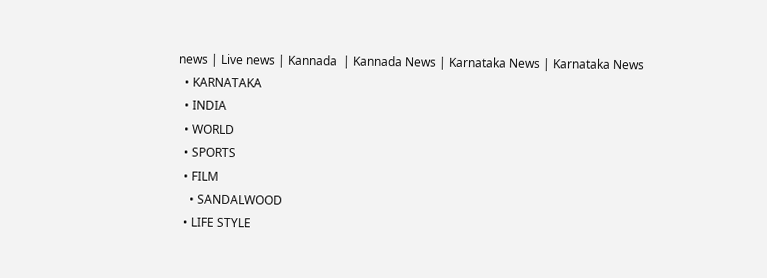news | Live news | Kannada  | Kannada News | Karnataka News | Karnataka News
  • KARNATAKA
  • INDIA
  • WORLD
  • SPORTS
  • FILM
    • SANDALWOOD
  • LIFE STYLE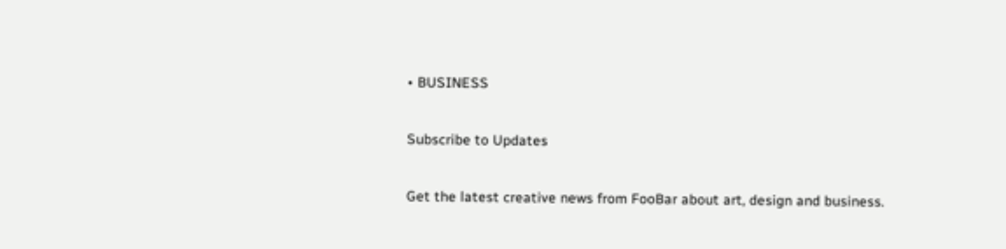• BUSINESS

Subscribe to Updates

Get the latest creative news from FooBar about art, design and business.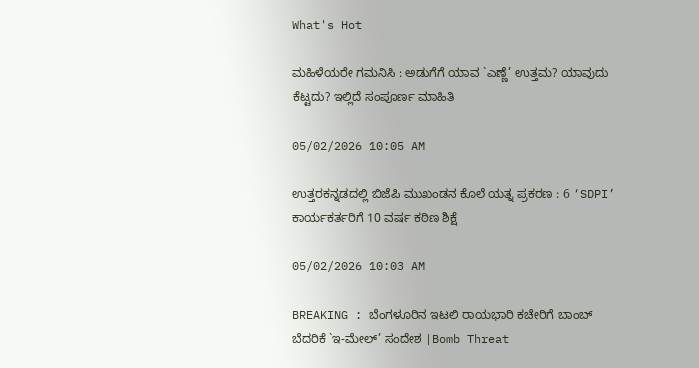What's Hot

ಮಹಿಳೆಯರೇ ಗಮನಿಸಿ : ಅಡುಗೆಗೆ ಯಾವ `ಎಣ್ಣೆ’ ಉತ್ತಮ? ಯಾವುದು ಕೆಟ್ಟದು? ಇಲ್ಲಿದೆ ಸಂಪೂರ್ಣ ಮಾಹಿತಿ

05/02/2026 10:05 AM

ಉತ್ತರಕನ್ನಡದಲ್ಲಿ ಬಿಜೆಪಿ ಮುಖಂಡನ ಕೊಲೆ ಯತ್ನ ಪ್ರಕರಣ : 6 ‘SDPI’ ಕಾರ್ಯಕರ್ತರಿಗೆ 10 ವರ್ಷ ಕಠಿಣ ಶಿಕ್ಷೆ

05/02/2026 10:03 AM

BREAKING : ಬೆಂಗಳೂರಿನ ಇಟಲಿ ರಾಯಭಾರಿ ಕಚೇರಿಗೆ ಬಾಂಬ್ ಬೆದರಿಕೆ `ಇ-ಮೇಲ್’ ಸಂದೇಶ |Bomb Threat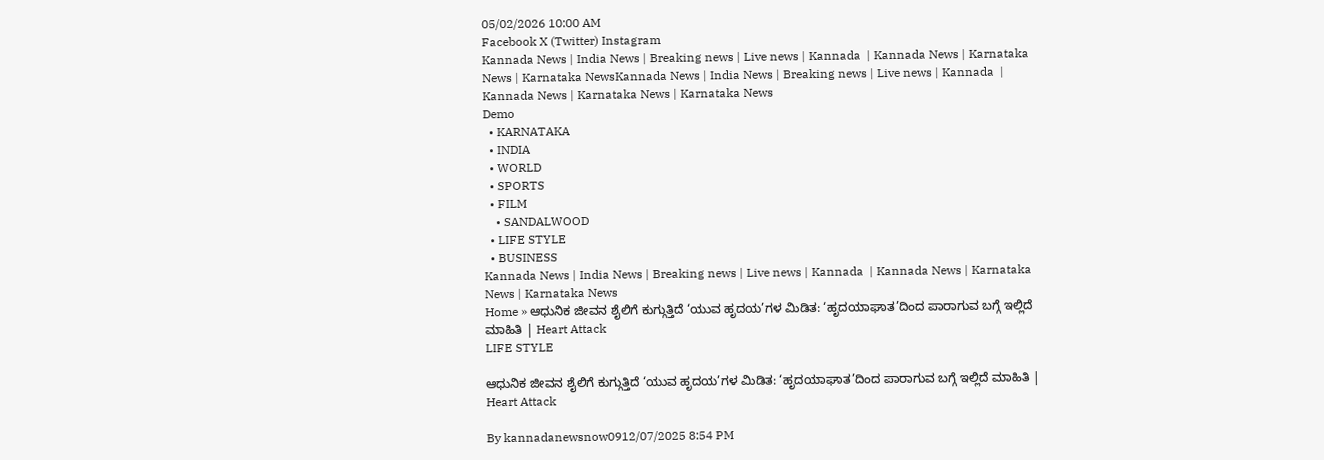05/02/2026 10:00 AM
Facebook X (Twitter) Instagram
Kannada News | India News | Breaking news | Live news | Kannada  | Kannada News | Karnataka News | Karnataka NewsKannada News | India News | Breaking news | Live news | Kannada  | Kannada News | Karnataka News | Karnataka News
Demo
  • KARNATAKA
  • INDIA
  • WORLD
  • SPORTS
  • FILM
    • SANDALWOOD
  • LIFE STYLE
  • BUSINESS
Kannada News | India News | Breaking news | Live news | Kannada  | Kannada News | Karnataka News | Karnataka News
Home » ಆಧುನಿಕ ಜೀವನ ಶೈಲಿಗೆ ಕುಗ್ಗುತ್ತಿದೆ ‘ಯುವ ಹೃದಯ’ಗಳ ಮಿಡಿತ: ‘ಹೃದಯಾಘಾತ’ದಿಂದ ಪಾರಾಗುವ ಬಗ್ಗೆ ಇಲ್ಲಿದೆ ಮಾಹಿತಿ | Heart Attack
LIFE STYLE

ಆಧುನಿಕ ಜೀವನ ಶೈಲಿಗೆ ಕುಗ್ಗುತ್ತಿದೆ ‘ಯುವ ಹೃದಯ’ಗಳ ಮಿಡಿತ: ‘ಹೃದಯಾಘಾತ’ದಿಂದ ಪಾರಾಗುವ ಬಗ್ಗೆ ಇಲ್ಲಿದೆ ಮಾಹಿತಿ | Heart Attack

By kannadanewsnow0912/07/2025 8:54 PM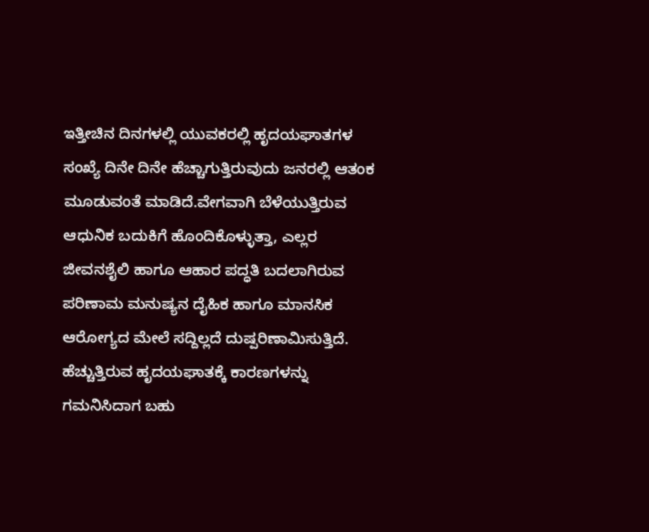ಇತ್ತೀಚಿನ ದಿನಗಳಲ್ಲಿ ಯುವಕರಲ್ಲಿ ಹೃದಯಘಾತಗಳ ಸಂಖ್ಯೆ ದಿನೇ ದಿನೇ ಹೆಚ್ಚಾಗುತ್ತಿರುವುದು ಜನರಲ್ಲಿ ಆತಂಕ ಮೂಡುವಂತೆ ಮಾಡಿದೆ.ವೇಗವಾಗಿ ಬೆಳೆಯುತ್ತಿರುವ ಆಧುನಿಕ ಬದುಕಿಗೆ ಹೊಂದಿಕೊಳ್ಳುತ್ತಾ, ಎಲ್ಲರ ಜೀವನಶೈಲಿ ಹಾಗೂ ಆಹಾರ ಪದ್ಧತಿ ಬದಲಾಗಿರುವ ಪರಿಣಾಮ ಮನುಷ್ಯನ ದೈಹಿಕ ಹಾಗೂ ಮಾನಸಿಕ ಆರೋಗ್ಯದ ಮೇಲೆ ಸದ್ದಿಲ್ಲದೆ ದುಷ್ಪರಿಣಾಮಿಸುತ್ತಿದೆ. ಹೆಚ್ಚುತ್ತಿರುವ ಹೃದಯಘಾತಕ್ಕೆ ಕಾರಣಗಳನ್ನು ಗಮನಿಸಿದಾಗ ಬಹು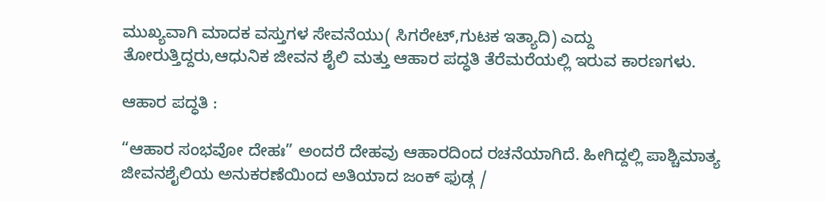ಮುಖ್ಯವಾಗಿ ಮಾದಕ ವಸ್ತುಗಳ ಸೇವನೆಯು( ಸಿಗರೇಟ್,ಗುಟಕ ಇತ್ಯಾದಿ) ಎದ್ದು ತೋರುತ್ತಿದ್ದರು,ಆಧುನಿಕ ಜೀವನ ಶೈಲಿ ಮತ್ತು ಆಹಾರ ಪದ್ಧತಿ ತೆರೆಮರೆಯಲ್ಲಿ ಇರುವ ಕಾರಣಗಳು.

ಆಹಾರ ಪದ್ಧತಿ :

“ಆಹಾರ ಸಂಭವೋ ದೇಹಃ” ಅಂದರೆ ದೇಹವು ಆಹಾರದಿಂದ ರಚನೆಯಾಗಿದೆ. ಹೀಗಿದ್ದಲ್ಲಿ ಪಾಶ್ಚಿಮಾತ್ಯ ಜೀವನಶೈಲಿಯ ಅನುಕರಣೆಯಿಂದ ಅತಿಯಾದ ಜಂಕ್ ಫುಡ್ಗ /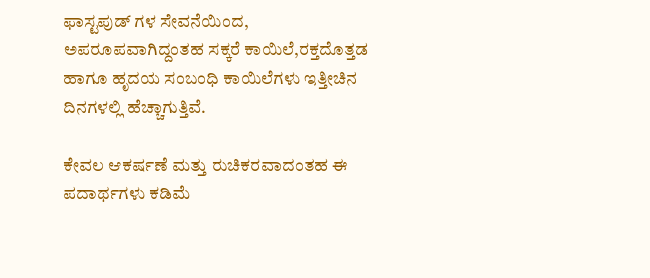ಫಾಸ್ಟಪುಡ್ ಗಳ ಸೇವನೆಯಿಂದ, ಅಪರೂಪವಾಗಿದ್ದಂತಹ ಸಕ್ಕರೆ ಕಾಯಿಲೆ,ರಕ್ತದೊತ್ತಡ ಹಾಗೂ ಹೃದಯ ಸಂಬಂಧಿ ಕಾಯಿಲೆಗಳು ಇತ್ತೀಚಿನ ದಿನಗಳಲ್ಲಿ ಹೆಚ್ಚಾಗುತ್ತಿವೆ.

ಕೇವಲ ಆಕರ್ಷಣೆ ಮತ್ತು ರುಚಿಕರವಾದಂತಹ ಈ ಪದಾರ್ಥಗಳು ಕಡಿಮೆ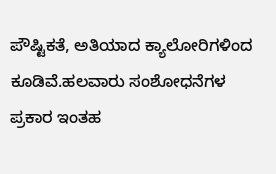ಪೌಷ್ಟಿಕತೆ, ಅತಿಯಾದ ಕ್ಯಾಲೋರಿಗಳಿಂದ ಕೂಡಿವೆ.ಹಲವಾರು ಸಂಶೋಧನೆಗಳ ಪ್ರಕಾರ ಇಂತಹ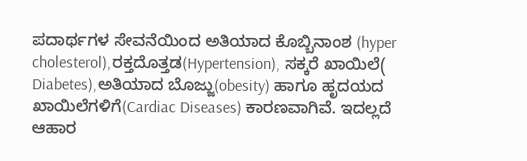ಪದಾರ್ಥಗಳ ಸೇವನೆಯಿಂದ ಅತಿಯಾದ ಕೊಬ್ಬಿನಾಂಶ (hyper cholesterol),ರಕ್ತದೊತ್ತಡ(Hypertension), ಸಕ್ಕರೆ ಖಾಯಿಲೆ( Diabetes),ಅತಿಯಾದ ಬೊಜ್ಜು(obesity) ಹಾಗೂ ಹೃದಯದ ಖಾಯಿಲೆಗಳಿಗೆ(Cardiac Diseases) ಕಾರಣವಾಗಿವೆ. ಇದಲ್ಲದೆ ಆಹಾರ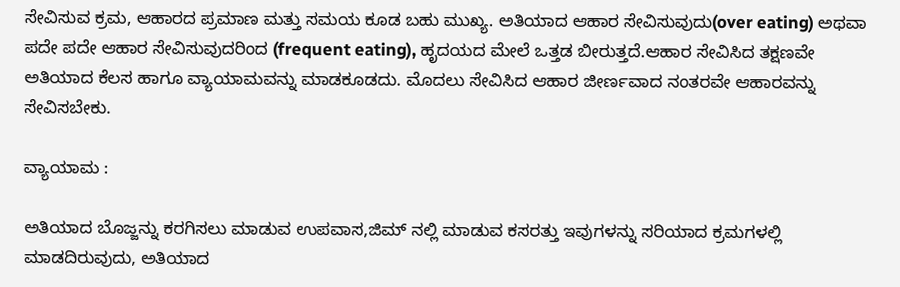ಸೇವಿಸುವ ಕ್ರಮ, ಆಹಾರದ ಪ್ರಮಾಣ ಮತ್ತು ಸಮಯ ಕೂಡ ಬಹು ಮುಖ್ಯ. ಅತಿಯಾದ ಆಹಾರ ಸೇವಿಸುವುದು(over eating) ಅಥವಾ ಪದೇ ಪದೇ ಆಹಾರ ಸೇವಿಸುವುದರಿಂದ (frequent eating), ಹೃದಯದ ಮೇಲೆ ಒತ್ತಡ ಬೀರುತ್ತದೆ.ಆಹಾರ ಸೇವಿಸಿದ ತಕ್ಷಣವೇ ಅತಿಯಾದ ಕೆಲಸ ಹಾಗೂ ವ್ಯಾಯಾಮವನ್ನು ಮಾಡಕೂಡದು. ಮೊದಲು ಸೇವಿಸಿದ ಆಹಾರ ಜೀರ್ಣವಾದ ನಂತರವೇ ಆಹಾರವನ್ನು ಸೇವಿಸಬೇಕು.

ವ್ಯಾಯಾಮ :

ಅತಿಯಾದ ಬೊಜ್ಜನ್ನು ಕರಗಿಸಲು ಮಾಡುವ ಉಪವಾಸ,ಜಿಮ್ ನಲ್ಲಿ ಮಾಡುವ ಕಸರತ್ತು ಇವುಗಳನ್ನು ಸರಿಯಾದ ಕ್ರಮಗಳಲ್ಲಿ ಮಾಡದಿರುವುದು, ಅತಿಯಾದ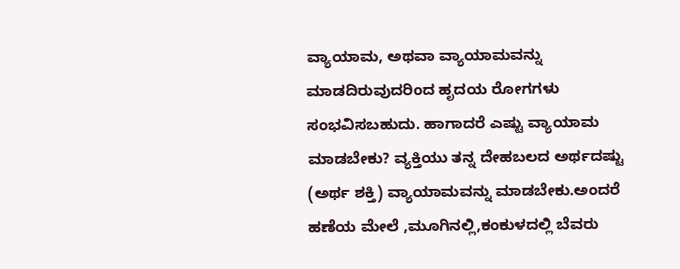ವ್ಯಾಯಾಮ, ಅಥವಾ ವ್ಯಾಯಾಮವನ್ನು ಮಾಡದಿರುವುದರಿಂದ ಹೃದಯ ರೋಗಗಳು ಸಂಭವಿಸಬಹುದು. ಹಾಗಾದರೆ ಎಷ್ಟು ವ್ಯಾಯಾಮ ಮಾಡಬೇಕು? ವ್ಯಕ್ತಿಯು ತನ್ನ ದೇಹಬಲದ ಅರ್ಥದಷ್ಟು (ಅರ್ಥ ಶಕ್ತಿ) ವ್ಯಾಯಾಮವನ್ನು ಮಾಡಬೇಕು.ಅಂದರೆ ಹಣೆಯ ಮೇಲೆ ,ಮೂಗಿನಲ್ಲಿ,ಕಂಕುಳದಲ್ಲಿ ಬೆವರು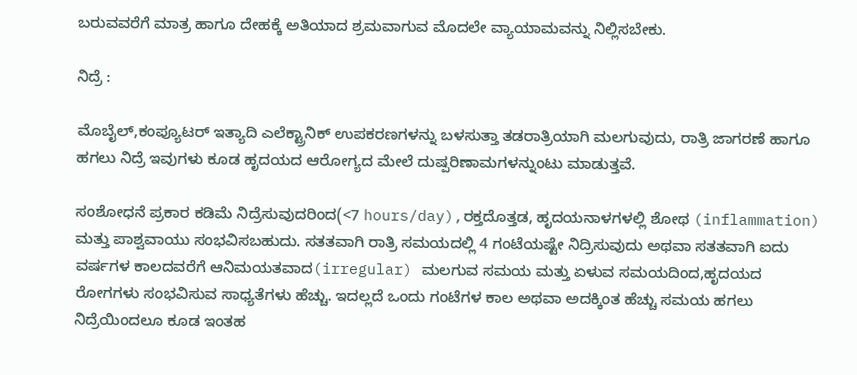ಬರುವವರೆಗೆ ಮಾತ್ರ ಹಾಗೂ ದೇಹಕ್ಕೆ ಅತಿಯಾದ ಶ್ರಮವಾಗುವ ಮೊದಲೇ ವ್ಯಾಯಾಮವನ್ನು ನಿಲ್ಲಿಸಬೇಕು.

ನಿದ್ರೆ :

ಮೊಬೈಲ್,ಕಂಪ್ಯೂಟರ್ ಇತ್ಯಾದಿ ಎಲೆಕ್ಟ್ರಾನಿಕ್ ಉಪಕರಣಗಳನ್ನು ಬಳಸುತ್ತಾ ತಡರಾತ್ರಿಯಾಗಿ ಮಲಗುವುದು, ರಾತ್ರಿ ಜಾಗರಣೆ ಹಾಗೂ ಹಗಲು ನಿದ್ರೆ ಇವುಗಳು ಕೂಡ ಹೃದಯದ ಆರೋಗ್ಯದ ಮೇಲೆ ದುಷ್ಪರಿಣಾಮಗಳನ್ನುಂಟು ಮಾಡುತ್ತವೆ.

ಸಂಶೋಧನೆ ಪ್ರಕಾರ ಕಡಿಮೆ ನಿದ್ರೆಸುವುದರಿಂದ(<7 hours/day),ರಕ್ತದೊತ್ತಡ, ಹೃದಯನಾಳಗಳಲ್ಲಿ ಶೋಥ (inflammation) ಮತ್ತು ಪಾಶ್ವವಾಯು ಸಂಭವಿಸಬಹುದು. ಸತತವಾಗಿ ರಾತ್ರಿ ಸಮಯದಲ್ಲಿ 4 ಗಂಟೆಯಷ್ಟೇ ನಿದ್ರಿಸುವುದು ಅಥವಾ ಸತತವಾಗಿ ಐದು ವರ್ಷಗಳ ಕಾಲದವರೆಗೆ ಆನಿಮಯತವಾದ(irregular) ಮಲಗುವ ಸಮಯ ಮತ್ತು ಏಳುವ ಸಮಯದಿಂದ,ಹೃದಯದ ರೋಗಗಳು ಸಂಭವಿಸುವ ಸಾಧ್ಯತೆಗಳು ಹೆಚ್ಚು. ಇದಲ್ಲದೆ ಒಂದು ಗಂಟೆಗಳ ಕಾಲ ಅಥವಾ ಅದಕ್ಕಿಂತ ಹೆಚ್ಚು ಸಮಯ ಹಗಲು ನಿದ್ರೆಯಿಂದಲೂ ಕೂಡ ಇಂತಹ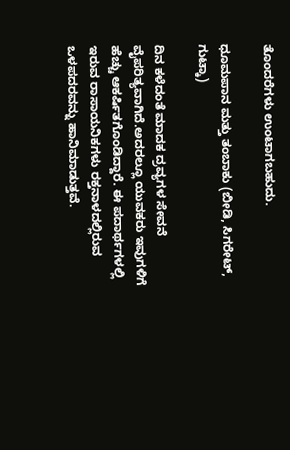ತೊಂದರೆಗಳು ಉಂಟಾಗಬಹುದು.

ಧೂಮಪಾನ ಮತ್ತು ತಂಬಾಕು (ಬೀಡಿ, ಸಿಗರೇಟ್, ಗುಟ್ಕಾ)

ದಿನ ಕಳೆದಂತೆ ಮಾದಕ ದ್ರವ್ಯಗಳ ಸೇವನೆ ವೈಪರಿತ್ಯವಾಗಿದೆ.ಅದರಲ್ಲೂ ಯುವಕರು ಇವುಗಳಿಗೆ ಹೆಚ್ಚು ಆಕರ್ಷಿತಗೊಂಡಿದ್ದಾರೆ. ಈ ಪದಾರ್ಥಗಳಲ್ಲಿ ಇರುವ ರಾಸಾಯನಿಕಗಳು ರಕ್ತನಾಳದಲ್ಲಿರುವ ಒಳಪದರವನ್ನು ಹಾನಿಮಾಡುತ್ತವೆ.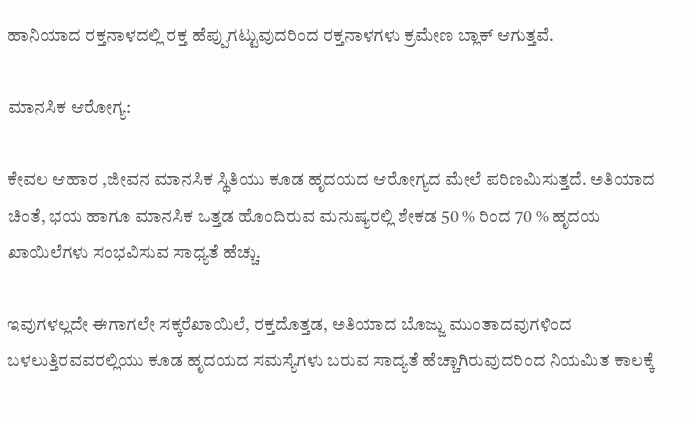ಹಾನಿಯಾದ ರಕ್ತನಾಳದಲ್ಲಿ ರಕ್ತ ಹೆಪ್ಪುಗಟ್ಟುವುದರಿಂದ ರಕ್ತನಾಳಗಳು ಕ್ರಮೇಣ ಬ್ಲಾಕ್ ಆಗುತ್ತವೆ.

ಮಾನಸಿಕ ಆರೋಗ್ಯ:

ಕೇವಲ ಆಹಾರ ,ಜೀವನ ಮಾನಸಿಕ ಸ್ಥಿತಿಯು ಕೂಡ ಹೃದಯದ ಆರೋಗ್ಯದ ಮೇಲೆ ಪರಿಣಮಿಸುತ್ತದೆ. ಅತಿಯಾದ ಚಿಂತೆ, ಭಯ ಹಾಗೂ ಮಾನಸಿಕ ಒತ್ತಡ ಹೊಂದಿರುವ ಮನುಷ್ಯರಲ್ಲಿ ಶೇಕಡ 50 % ರಿಂದ 70 % ಹೃದಯ ಖಾಯಿಲೆಗಳು ಸಂಭವಿಸುವ ಸಾಧ್ಯತೆ ಹೆಚ್ಚು.

ಇವುಗಳಲ್ಲದೇ ಈಗಾಗಲೇ ಸಕ್ಕರೆಖಾಯಿಲೆ, ರಕ್ತದೊತ್ತಡ, ಅತಿಯಾದ ಬೊಜ್ಜು ಮುಂತಾದವುಗಳಿಂದ ಬಳಲುತ್ತಿರವವರಲ್ಲಿಯು ಕೂಡ ಹೃದಯದ ಸಮಸ್ಯೆಗಳು ಬರುವ ಸಾದ್ಯತೆ ಹೆಚ್ಚಾಗಿರುವುದರಿಂದ ನಿಯಮಿತ ಕಾಲಕ್ಕೆ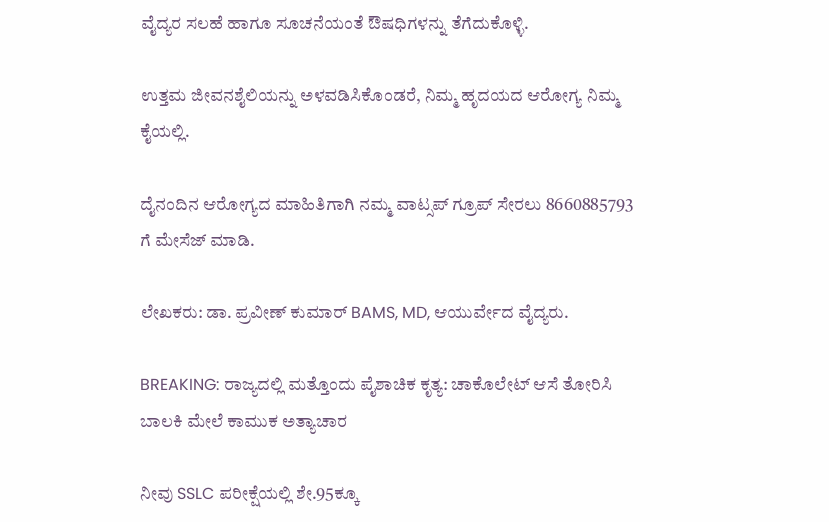ವೈದ್ಯರ ಸಲಹೆ ಹಾಗೂ ಸೂಚನೆಯಂತೆ ಔಷಧಿಗಳನ್ನು ತೆಗೆದುಕೊಳ್ಳಿ.

ಉತ್ತಮ ಜೀವನಶೈಲಿಯನ್ನು ಅಳವಡಿಸಿಕೊಂಡರೆ, ನಿಮ್ಮ ಹೃದಯದ ಆರೋಗ್ಯ ನಿಮ್ಮ ಕೈಯಲ್ಲಿ.

ದೈನಂದಿನ ಆರೋಗ್ಯದ ಮಾಹಿತಿಗಾಗಿ ನಮ್ಮ ವಾಟ್ಸಪ್ ಗ್ರೂಪ್ ಸೇರಲು 8660885793 ಗೆ ಮೇಸೆಜ್ ಮಾಡಿ.

ಲೇಖಕರು: ಡಾ. ಪ್ರವೀಣ್ ಕುಮಾರ್ BAMS, MD, ಆಯುರ್ವೇದ ವೈದ್ಯರು.

BREAKING: ರಾಜ್ಯದಲ್ಲಿ ಮತ್ತೊಂದು ಪೈಶಾಚಿಕ ಕೃತ್ಯ: ಚಾಕೊಲೇಟ್ ಆಸೆ ತೋರಿಸಿ ಬಾಲಕಿ ಮೇಲೆ ಕಾಮುಕ ಅತ್ಯಾಚಾರ

ನೀವು SSLC ಪರೀಕ್ಷೆಯಲ್ಲಿ ಶೇ.95ಕ್ಕೂ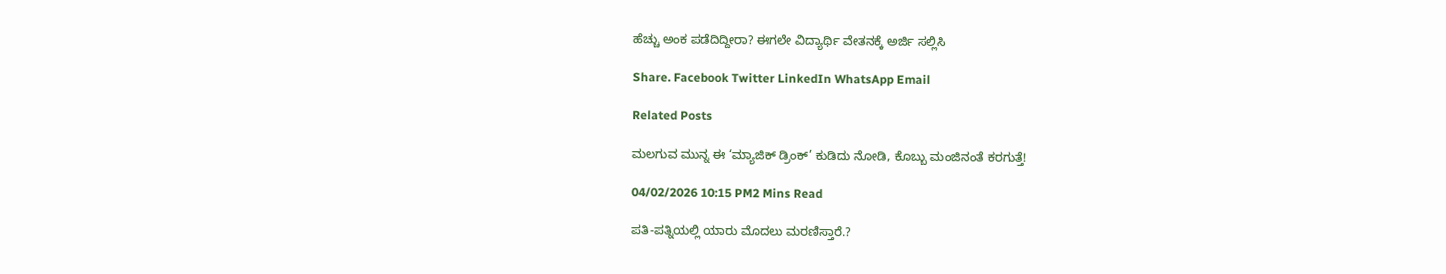ಹೆಚ್ಚು ಅಂಕ ಪಡೆದಿದ್ದೀರಾ? ಈಗಲೇ ವಿದ್ಯಾರ್ಥಿ ವೇತನಕ್ಕೆ ಅರ್ಜಿ ಸಲ್ಲಿಸಿ

Share. Facebook Twitter LinkedIn WhatsApp Email

Related Posts

ಮಲಗುವ ಮುನ್ನ ಈ ‘ಮ್ಯಾಜಿಕ್ ಡ್ರಿಂಕ್’ ಕುಡಿದು ನೋಡಿ, ಕೊಬ್ಬು ಮಂಜಿನಂತೆ ಕರಗುತ್ತೆ!

04/02/2026 10:15 PM2 Mins Read

ಪತಿ-ಪತ್ನಿಯಲ್ಲಿ ಯಾರು ಮೊದಲು ಮರಣಿಸ್ತಾರೆ.?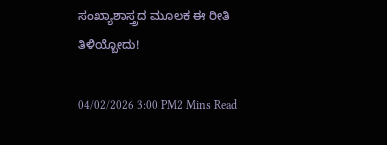ಸಂಖ್ಯಾಶಾಸ್ತ್ರದ ಮೂಲಕ ಈ ರೀತಿ ತಿಳಿಯ್ಬೋದು!

04/02/2026 3:00 PM2 Mins Read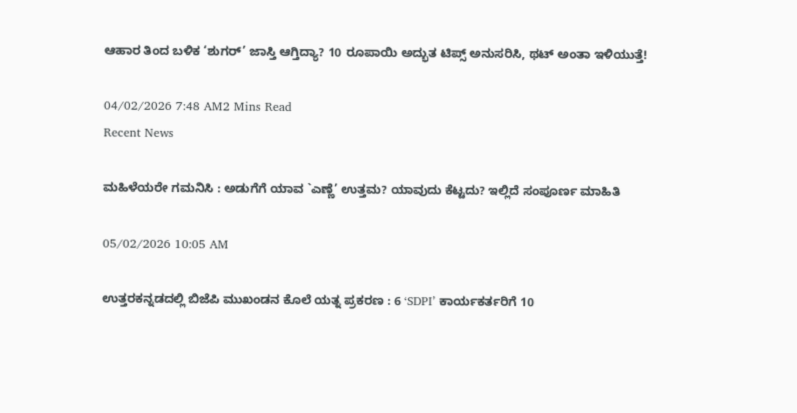ಆಹಾರ ತಿಂದ ಬಳಿಕ ‘ಶುಗರ್’ ಜಾಸ್ತಿ ಆಗ್ತಿದ್ಯಾ? 10 ರೂಪಾಯಿ ಅದ್ಭುತ ಟಿಪ್ಸ್ ಅನುಸರಿಸಿ, ಥಟ್ ಅಂತಾ ಇಳಿಯುತ್ತೆ!

04/02/2026 7:48 AM2 Mins Read
Recent News

ಮಹಿಳೆಯರೇ ಗಮನಿಸಿ : ಅಡುಗೆಗೆ ಯಾವ `ಎಣ್ಣೆ’ ಉತ್ತಮ? ಯಾವುದು ಕೆಟ್ಟದು? ಇಲ್ಲಿದೆ ಸಂಪೂರ್ಣ ಮಾಹಿತಿ

05/02/2026 10:05 AM

ಉತ್ತರಕನ್ನಡದಲ್ಲಿ ಬಿಜೆಪಿ ಮುಖಂಡನ ಕೊಲೆ ಯತ್ನ ಪ್ರಕರಣ : 6 ‘SDPI’ ಕಾರ್ಯಕರ್ತರಿಗೆ 10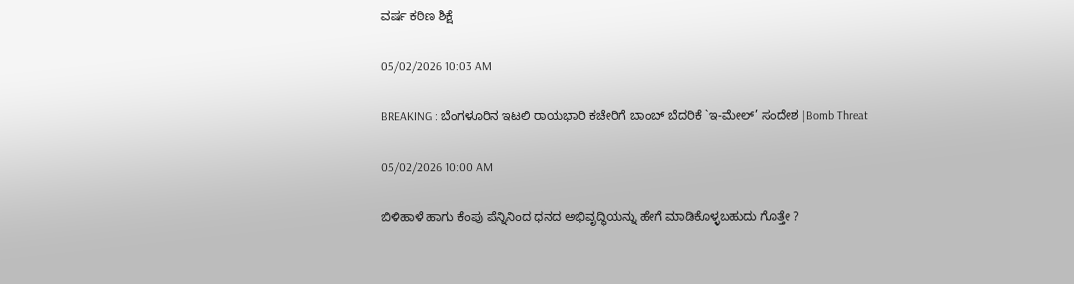ವರ್ಷ ಕಠಿಣ ಶಿಕ್ಷೆ

05/02/2026 10:03 AM

BREAKING : ಬೆಂಗಳೂರಿನ ಇಟಲಿ ರಾಯಭಾರಿ ಕಚೇರಿಗೆ ಬಾಂಬ್ ಬೆದರಿಕೆ `ಇ-ಮೇಲ್’ ಸಂದೇಶ |Bomb Threat

05/02/2026 10:00 AM

ಬಿಳಿಹಾಳೆ ಹಾಗು ಕೆಂಪು ಪೆನ್ನಿನಿಂದ ಧನದ ಅಭಿವೃದ್ಧಿಯನ್ನು ಹೇಗೆ ಮಾಡಿಕೊಳ್ಳಬಹುದು ಗೊತ್ತೇ ?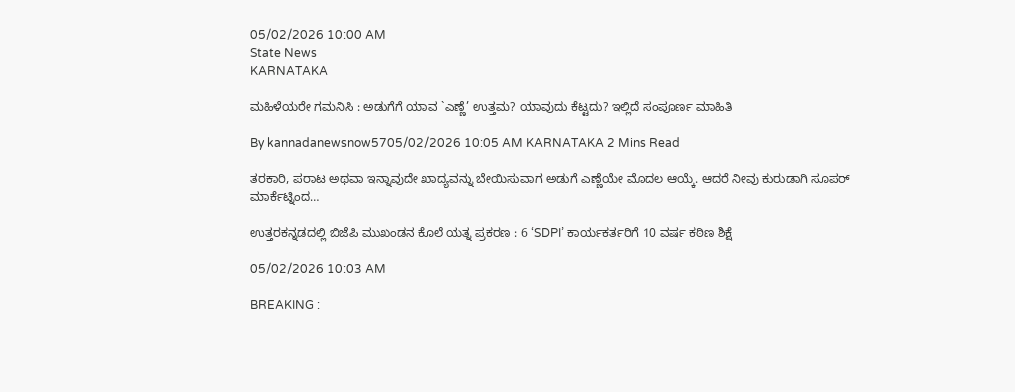05/02/2026 10:00 AM
State News
KARNATAKA

ಮಹಿಳೆಯರೇ ಗಮನಿಸಿ : ಅಡುಗೆಗೆ ಯಾವ `ಎಣ್ಣೆ’ ಉತ್ತಮ? ಯಾವುದು ಕೆಟ್ಟದು? ಇಲ್ಲಿದೆ ಸಂಪೂರ್ಣ ಮಾಹಿತಿ

By kannadanewsnow5705/02/2026 10:05 AM KARNATAKA 2 Mins Read

ತರಕಾರಿ, ಪರಾಟ ಅಥವಾ ಇನ್ನಾವುದೇ ಖಾದ್ಯವನ್ನು ಬೇಯಿಸುವಾಗ ಅಡುಗೆ ಎಣ್ಣೆಯೇ ಮೊದಲ ಆಯ್ಕೆ. ಆದರೆ ನೀವು ಕುರುಡಾಗಿ ಸೂಪರ್ ಮಾರ್ಕೆಟ್ನಿಂದ…

ಉತ್ತರಕನ್ನಡದಲ್ಲಿ ಬಿಜೆಪಿ ಮುಖಂಡನ ಕೊಲೆ ಯತ್ನ ಪ್ರಕರಣ : 6 ‘SDPI’ ಕಾರ್ಯಕರ್ತರಿಗೆ 10 ವರ್ಷ ಕಠಿಣ ಶಿಕ್ಷೆ

05/02/2026 10:03 AM

BREAKING :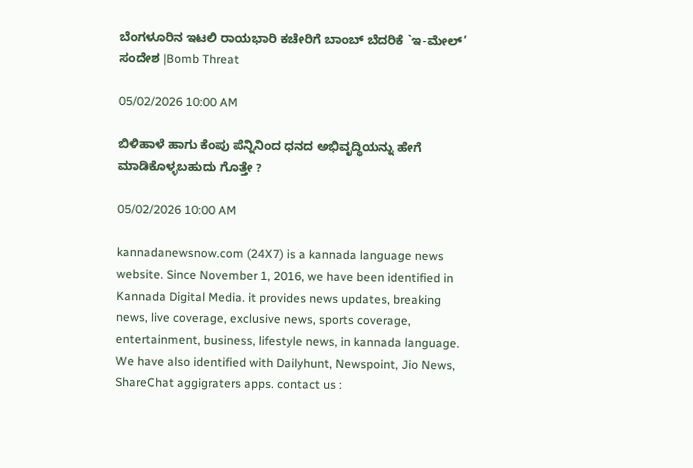ಬೆಂಗಳೂರಿನ ಇಟಲಿ ರಾಯಭಾರಿ ಕಚೇರಿಗೆ ಬಾಂಬ್ ಬೆದರಿಕೆ `ಇ-ಮೇಲ್’ ಸಂದೇಶ |Bomb Threat

05/02/2026 10:00 AM

ಬಿಳಿಹಾಳೆ ಹಾಗು ಕೆಂಪು ಪೆನ್ನಿನಿಂದ ಧನದ ಅಭಿವೃದ್ಧಿಯನ್ನು ಹೇಗೆ ಮಾಡಿಕೊಳ್ಳಬಹುದು ಗೊತ್ತೇ ?

05/02/2026 10:00 AM

kannadanewsnow.com (24X7) is a kannada language news website. Since November 1, 2016, we have been identified in Kannada Digital Media. it provides news updates, breaking news, live coverage, exclusive news, sports coverage, entertainment, business, lifestyle news, in kannada language. We have also identified with Dailyhunt, Newspoint, Jio News, ShareChat aggigraters apps. contact us :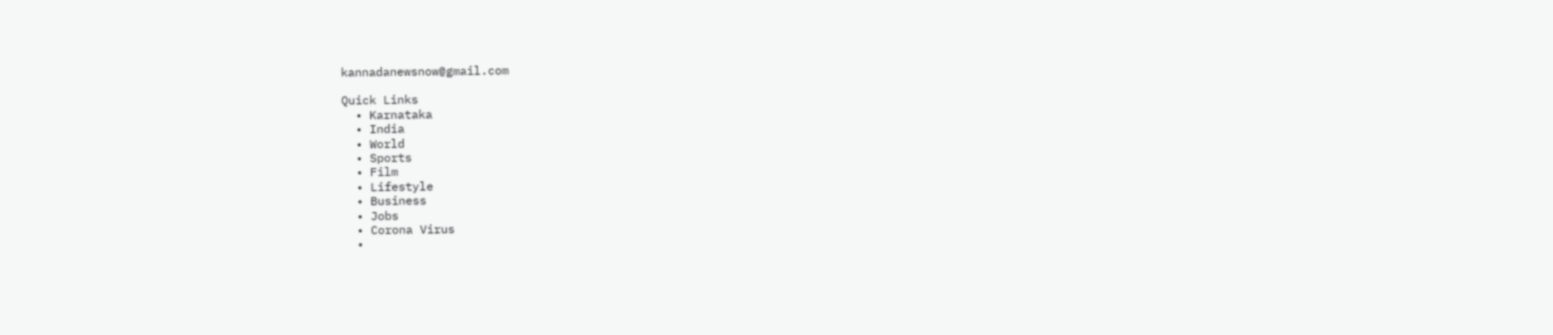kannadanewsnow@gmail.com

Quick Links
  • Karnataka
  • India
  • World
  • Sports
  • Film
  • Lifestyle
  • Business
  • Jobs
  • Corona Virus
  •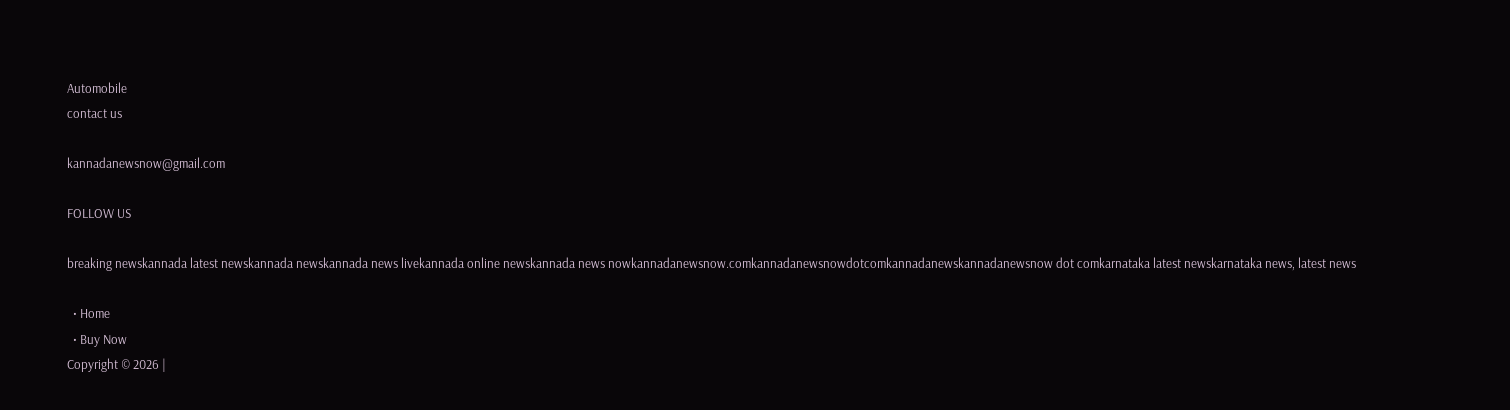Automobile
contact us

kannadanewsnow@gmail.com

FOLLOW US

breaking newskannada latest newskannada newskannada news livekannada online newskannada news nowkannadanewsnow.comkannadanewsnowdotcomkannadanewskannadanewsnow dot comkarnataka latest newskarnataka news, latest news

  • Home
  • Buy Now
Copyright © 2026 |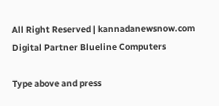All Right Reserved | kannadanewsnow.com
Digital Partner Blueline Computers

Type above and press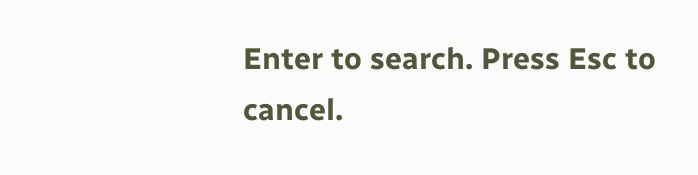Enter to search. Press Esc to cancel.